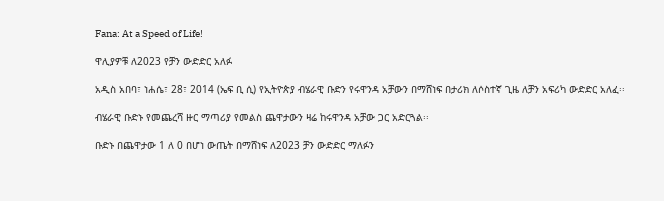Fana: At a Speed of Life!

ዋሊያዎቹ ለ2023 የቻን ውድድር አለፉ

አዲስ አበባ፣ ነሐሴ፣ 28፣ 2014 (ኤፍ ቢ ሲ) የኢትዮጵያ ብሄራዊ ቡድን የሩዋንዳ አቻውን በማሸነፍ በታሪክ ለሶስተኛ ጊዜ ለቻን አፍሪካ ውድድር አለፈ፡፡

ብሄራዊ ቡድኑ የመጨረሻ ዙር ማጣሪያ የመልስ ጨዋታውን ዛሬ ከሩዋንዳ አቻው ጋር አድርጓል፡፡

ቡድኑ በጨዋታው 1 ለ 0 በሆነ ውጤት በማሸነፍ ለ2023 ቻን ውድድር ማለፉን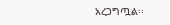አረጋግጧል፡፡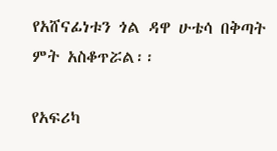የአሸናፊነቱን ጎል ዳዋ ሁቴሳ በቅጣት ምት አስቆጥሯል፡፡

የአፍሪካ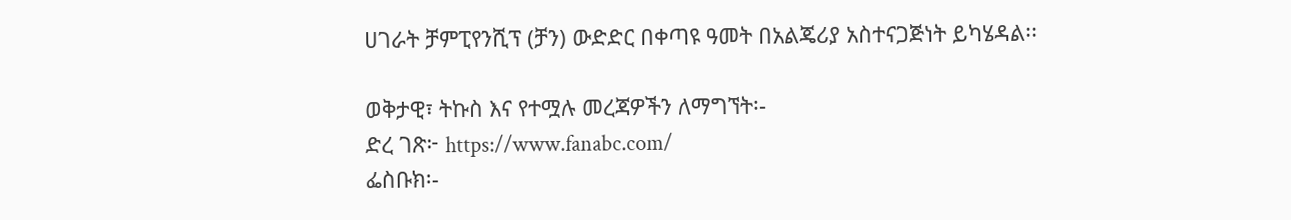ሀገራት ቻምፒየንሺፕ (ቻን) ውድድር በቀጣዩ ዓመት በአልጄሪያ አስተናጋጅነት ይካሄዳል፡፡

ወቅታዊ፣ ትኩስ እና የተሟሉ መረጃዎችን ለማግኘት፡-
ድረ ገጽ፦ https://www.fanabc.com/
ፌስቡክ፡-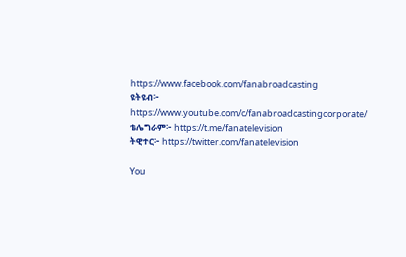https://www.facebook.com/fanabroadcasting
ዩትዩብ፦ https://www.youtube.com/c/fanabroadcastingcorporate/
ቴሌግራም፦ https://t.me/fanatelevision
ትዊተር፦ https://twitter.com/fanatelevision

You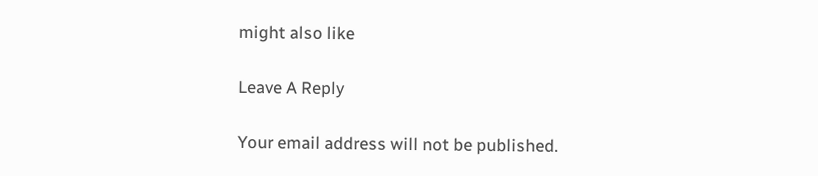might also like

Leave A Reply

Your email address will not be published.